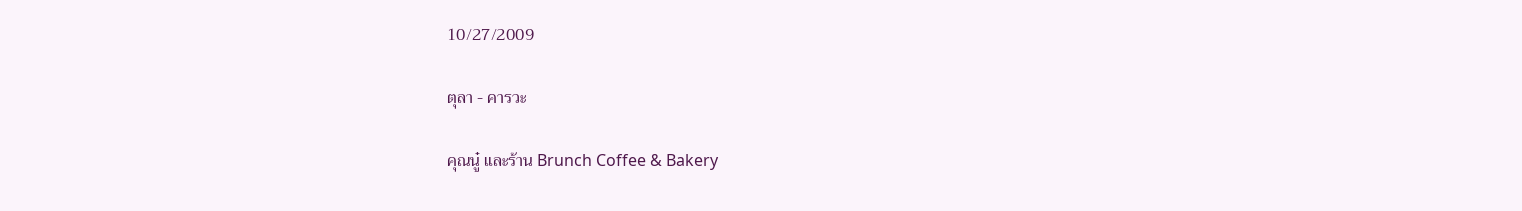10/27/2009

ตุลา - คารวะ

คุณนู๋ และร้าน Brunch Coffee & Bakery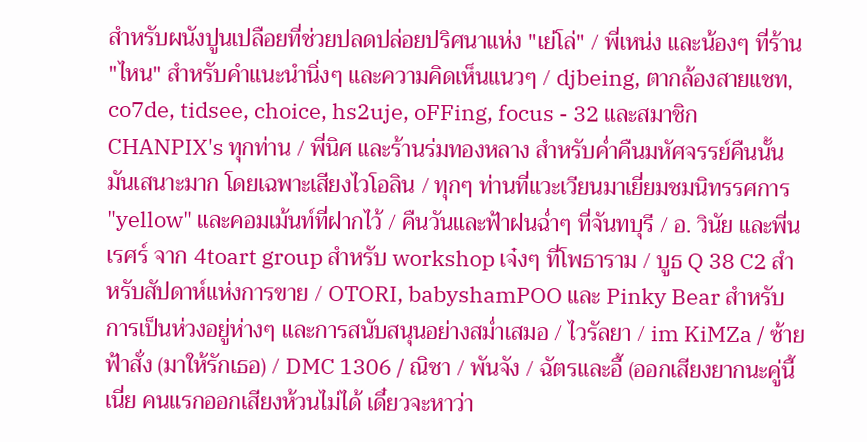สำหรับผนังปูนเปลือยที่ช่วยปลดปล่อยปริศนาแห่ง "เย่โล่" / พี่เหน่ง และน้องๆ ที่ร้าน "ไหน" สำหรับคำแนะนำนิ่งๆ และความคิดเห็นแนวๆ / djbeing, ตากล้องสายแชท, co7de, tidsee, choice, hs2uje, oFFing, focus - 32 และสมาชิก CHANPIX's ทุกท่าน / พี่นิศ และร้านร่มทองหลาง สำหรับค่ำคืนมหัศจรรย์คืนนั้น มันเสนาะมาก โดยเฉพาะเสียงไวโอลิน / ทุกๆ ท่านที่แวะเวียนมาเยี่ยมชมนิทรรศการ "yellow" และคอมเม้นท์ที่ฝากไว้ / คืนวันและฟ้าฝนฉ่ำๆ ที่จันทบุรี / อ. วินัย และพี่นเรศร์ จาก 4toart group สำหรับ workshop เจ๋งๆ ที่โพธาราม / บูธ Q 38 C2 สำหรับสัปดาห์แห่งการขาย / OTORI, babyshamPOO และ Pinky Bear สำหรับการเป็นห่วงอยู่ห่างๆ และการสนับสนุนอย่างสม่ำเสมอ / ไวรัลยา / im KiMZa / ซ้ายฟ้าสั่ง (มาให้รักเธอ) / DMC 1306 / ณิชา / พันจัง / ฉัตรและอี้ (ออกเสียงยากนะคู่นี้เนี่ย คนแรกออกเสียงห้วนไม่ได้ เดี๋ยวจะหาว่า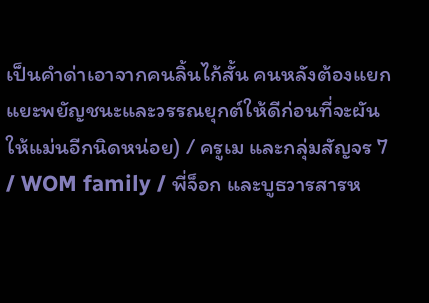เป็นคำด่าเอาจากคนลิ้นไก้สั้น คนหลังต้องแยกแยะพยัญชนะและวรรณยุกต์ให้ดีก่อนที่จะผันให้แม่นอีกนิดหน่อย) / ครูเม และกลุ่มสัญจร 7 / WOM family / พี่จ็อก และบูธวารสารห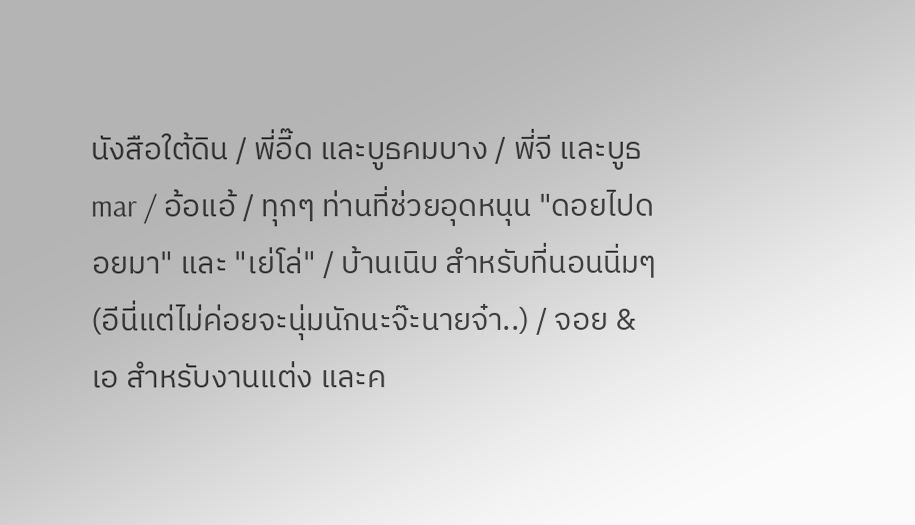นังสือใต้ดิน / พี่อี๊ด และบูธคมบาง / พี่จี และบูธ mar / อ้อแอ้ / ทุกๆ ท่านที่ช่วยอุดหนุน "ดอยไปดอยมา" และ "เย่โล่" / บ้านเนิบ สำหรับที่นอนนิ่มๆ (อีนี่แต่ไม่ค่อยจะนุ่มนักนะจ๊ะนายจ๋า..) / จอย & เอ สำหรับงานแต่ง และค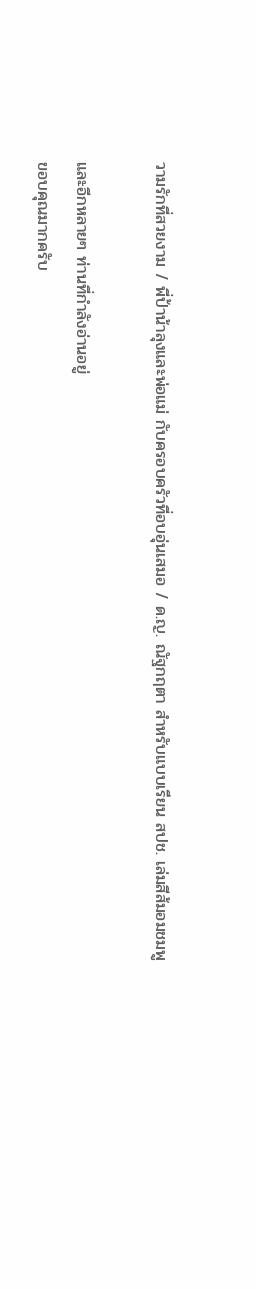วามรักที่สวยงาม / พี่ป้าน้าลุงและพ่อแม่ กับครอบครัวที่อบอุ่นเสมอ / ด.ญ. ณัฐกฤตา สำหรับแบบเรียน สปช. เล่มสีส้มอมชมพู

และอีกหลายๆ ท่านที่กำลังอ่านอยู่
ขอบคุณมากครับ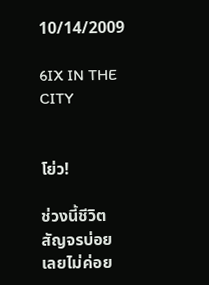10/14/2009

6IX IN THE CITY


โย่ว!

ช่วงนี้ชีวิตสัญจรบ่อย เลยไม่ค่อย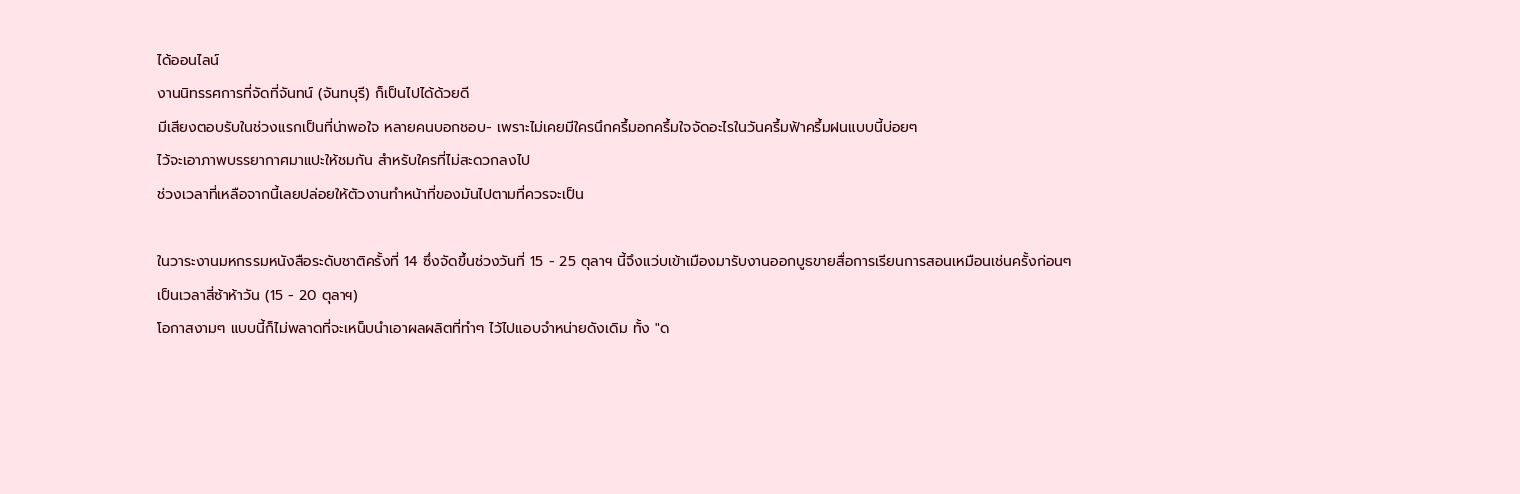ได้ออนไลน์
งานนิทรรศการที่จัดที่จันทน์ (จันทบุรี) ก็เป็นไปได้ด้วยดี
มีเสียงตอบรับในช่วงแรกเป็นที่น่าพอใจ หลายคนบอกชอบ- เพราะไม่เคยมีใครนึกครึ้มอกครึ้มใจจัดอะไรในวันครึ้มฟ้าครึ้มฝนแบบนี้บ่อยๆ
ไว้จะเอาภาพบรรยากาศมาแปะให้ชมกัน สำหรับใครที่ไม่สะดวกลงไป
ช่วงเวลาที่เหลือจากนี้เลยปล่อยให้ตัวงานทำหน้าที่ของมันไปตามที่ควรจะเป็น

ในวาระงานมหกรรมหนังสือระดับชาติครั้งที่ 14 ซึ่งจัดขึ้นช่วงวันที่ 15 - 25 ตุลาฯ นี้จึงแว่บเข้าเมืองมารับงานออกบูธขายสื่อการเรียนการสอนเหมือนเช่นครั้งก่อนๆ เป็นเวลาสี่ซ้าห้าวัน (15 - 20 ตุลาฯ)
โอกาสงามๆ แบบนี้ก็ไม่พลาดที่จะเหน็บนำเอาผลผลิตที่ทำๆ ไว้ไปแอบจำหน่ายดังเดิม ทั้ง "ด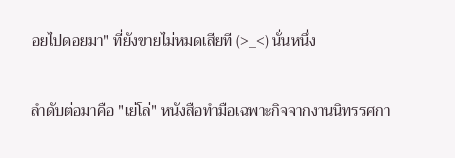อยไปดอยมา" ที่ยังขายไม่หมดเสียที (>_<) นั่นหนึ่ง

ลำดับต่อมาคือ "เย่โล่" หนังสือทำมือเฉพาะกิจจากงานนิทรรศกา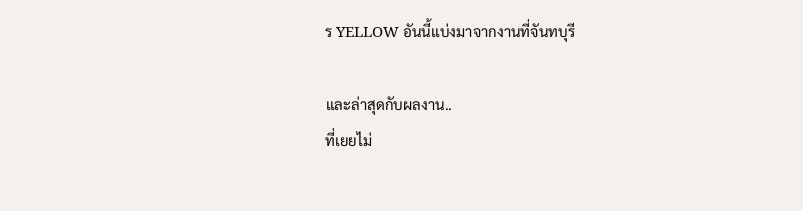ร YELLOW อันนี้แบ่งมาจากงานที่จันทบุรี

และล่าสุดกับผลงาน..
ที่เยยไม่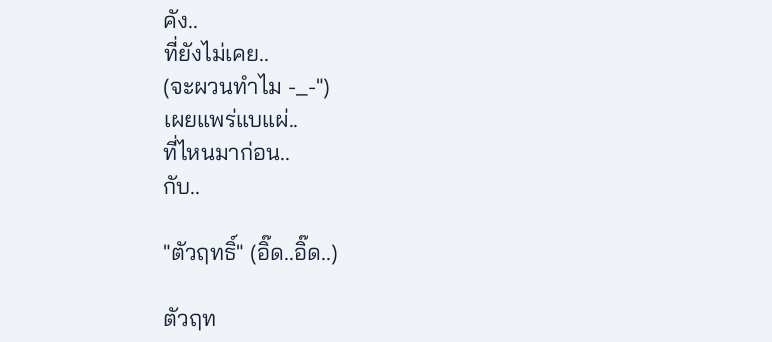คัง..
ที่ยังไม่เคย..
(จะผวนทำไม -_-")
เผยแพร่แบแผ่..
ที่ไหนมาก่อน..
กับ..

"ตัวฤทธิ์" (อิ๊ด..อิ๊ด..)

ตัวฤท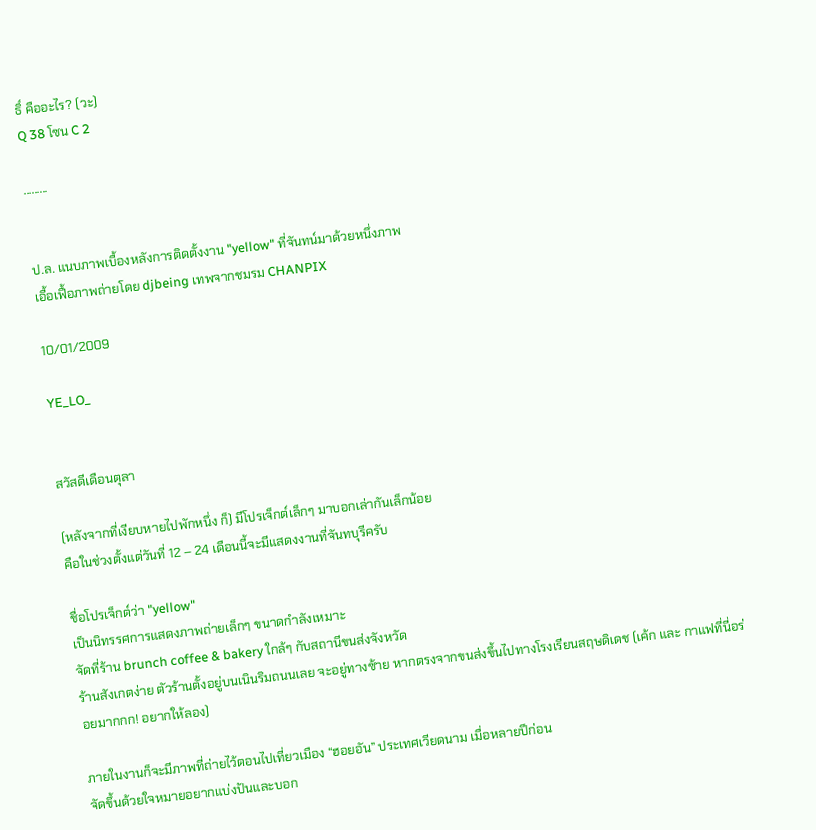ธิ์ คืออะไร? (วะ)
Q 38 โซน C 2

.........


ป.ล. แนบภาพเบื้องหลังการติดตั้งงาน "yellow" ที่จันทน์มาด้วยหนึ่งภาพ
เอื้อเฟื้อภาพถ่ายโดย djbeing เทพจากชมรม CHANPIX

10/01/2009

YE_LO_


สวัสดีเดือนตุลา

(หลังจากที่เงียบหายไปพักหนึ่ง ก็) มีโปรเจ็กต์เล็กๆ มาบอกเล่ากันเล็กน้อย
คือในช่วงตั้งแต่วันที่ 12 – 24 เดือนนี้จะมีแสดงงานที่จันทบุรีครับ

ชื่อโปรเจ็กต์ว่า "yellow"
เป็นนิทรรศการแสดงภาพถ่ายเล็กๆ ขนาดกำลังเหมาะ
จัดที่ร้าน brunch coffee & bakery ใกล้ๆ กับสถานีขนส่งจังหวัด
ร้านสังเกตง่าย ตัวร้านตั้งอยู่บนเนินริมถนนเลย จะอยู่ทางซ้าย หากตรงจากขนส่งขึ้นไปทางโรงเรียนสฤษดิเดช (เค้ก และ กาแฟที่นี่อร่อยมากกก! อยากให้ลอง)

ภายในงานก็จะมีภาพที่ถ่ายไว้ตอนไปเที่ยวเมือง “ฮอยอัน” ประเทศเวียดนาม เมื่อหลายปีก่อน
จัดขึ้นด้วยใจหมายอยากแบ่งปันและบอก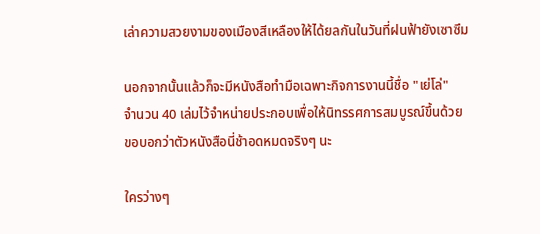เล่าความสวยงามของเมืองสีเหลืองให้ได้ยลกันในวันที่ฝนฟ้ายังเซาซึม

นอกจากนั้นแล้วก็จะมีหนังสือทำมือเฉพาะกิจการงานนี้ชื่อ "เย่โล่"
จำนวน 40 เล่มไว้จำหน่ายประกอบเพื่อให้นิทรรศการสมบูรณ์ขึ้นด้วย
ขอบอกว่าตัวหนังสือนี่ช้าอดหมดจริงๆ นะ

ใครว่างๆ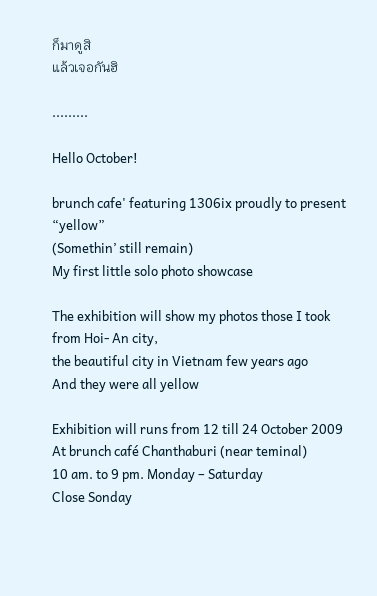ก็มาดูสิ
แล้วเจอกันฮิ

.........

Hello October!

brunch cafe' featuring 1306ix proudly to present “yellow”
(Somethin’ still remain)
My first little solo photo showcase

The exhibition will show my photos those I took from Hoi- An city,
the beautiful city in Vietnam few years ago
And they were all yellow

Exhibition will runs from 12 till 24 October 2009
At brunch café Chanthaburi (near teminal)
10 am. to 9 pm. Monday – Saturday
Close Sonday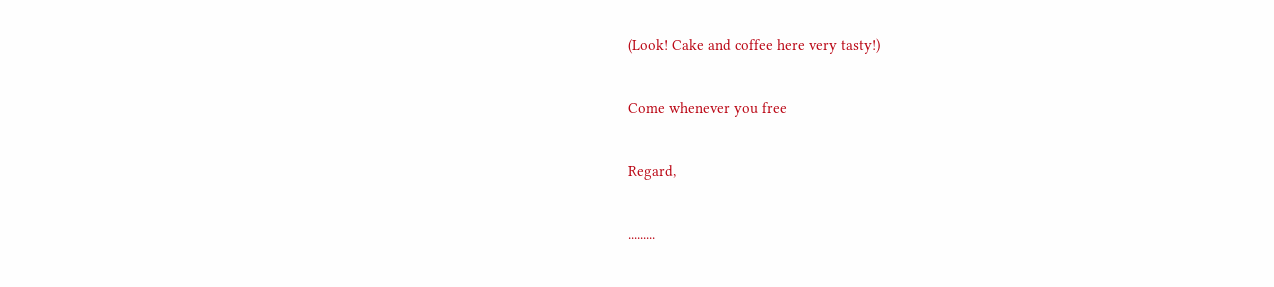(Look! Cake and coffee here very tasty!)

Come whenever you free

Regard,

.........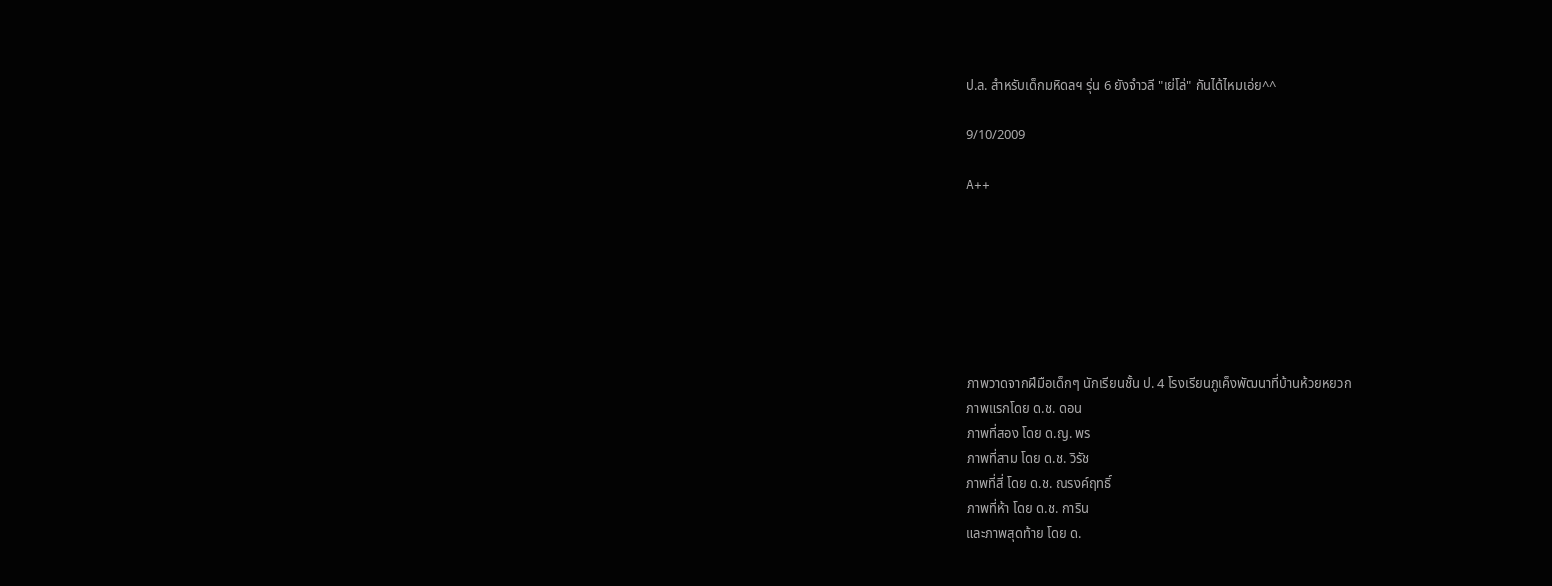ป.ล. สำหรับเด็กมหิดลฯ รุ่น 6 ยังจำวลี "เย่โล่" กันได้ไหมเอ่ย^^

9/10/2009

A++







ภาพวาดจากฝีมือเด็กๆ นักเรียนชั้น ป. 4 โรงเรียนภูเค็งพัฒนาที่บ้านห้วยหยวก
ภาพแรกโดย ด.ช. ดอน
ภาพที่สอง โดย ด.ญ. พร
ภาพที่สาม โดย ด.ช. วิรัช
ภาพที่สี่ โดย ด.ช. ณรงค์ฤทธิ์
ภาพที่ห้า โดย ด.ช. การิน
และภาพสุดท้าย โดย ด.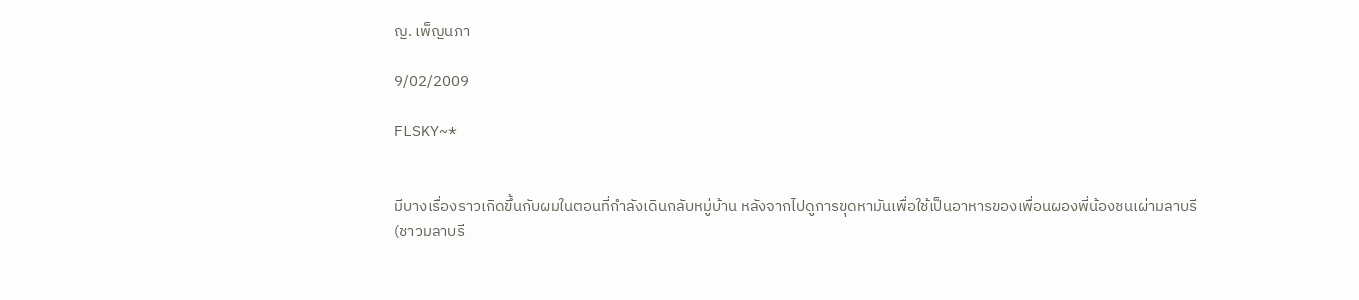ญ. เพ็ญนภา

9/02/2009

FLSKY~*


มีบางเรื่องราวเกิดขึ้นกับผมในตอนที่กำลังเดินกลับหมู่บ้าน หลังจากไปดูการขุดหามันเพื่อใช้เป็นอาหารของเพื่อนผองพี่น้องชนเผ่ามลาบรี
(ชาวมลาบรี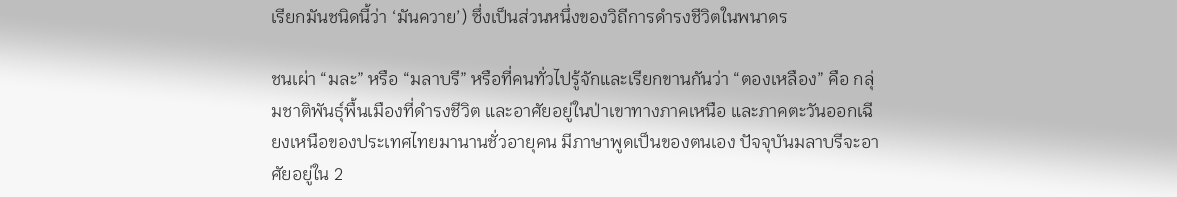เรียกมันชนิดนี้ว่า ‘มันควาย’) ซึ่งเป็นส่วนหนึ่งของวิถีการดำรงชีวิตในพนาดร

ชนเผ่า “มละ” หรือ “มลาบรี” หรือที่คนทั่วไปรู้จักและเรียกขานกันว่า “ตองเหลือง” คือ กลุ่มชาติพันธุ์พื้นเมืองที่ดำรงชีวิต และอาศัยอยู่ในป่าเขาทางภาคเหนือ และภาคตะวันออกเฉียงเหนือของประเทศไทยมานานชั่วอายุคน มีภาษาพูดเป็นของตนเอง ปัจจุบันมลาบรีจะอาศัยอยู่ใน 2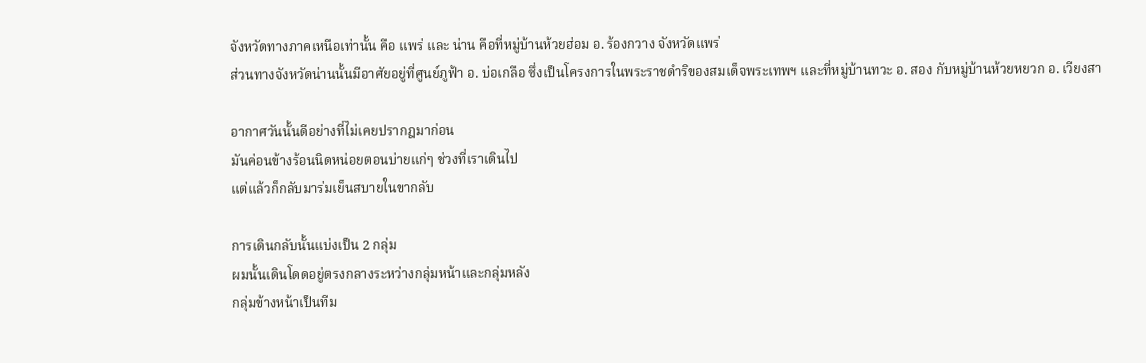จังหวัดทางภาคเหนือเท่านั้น คือ แพร่ และ น่าน คือที่หมู่บ้านห้วยฮ่อม อ. ร้องกวาง จังหวัดแพร่
ส่วนทางจังหวัดน่านนั้นมีอาศัยอยู่ที่ศูนย์ภูฟ้า อ. บ่อเกลือ ซึ่งเป็นโครงการในพระราชดำริของสมเด็จพระเทพฯ และที่หมู่บ้านทวะ อ. สอง กับหมู่บ้านห้วยหยวก อ. เวียงสา

อากาศวันนั้นดีอย่างที่ไม่เคยปรากฎมาก่อน
มันค่อนข้างร้อนนิดหน่อยตอนบ่ายแก่ๆ ช่วงที่เราเดินไป
แต่แล้วก็กลับมาร่มเย็นสบายในขากลับ

การเดินกลับนั้นแบ่งเป็น 2 กลุ่ม
ผมนั้นเดินโดดอยู่ตรงกลางระหว่างกลุ่มหน้าและกลุ่มหลัง
กลุ่มข้างหน้าเป็นทีม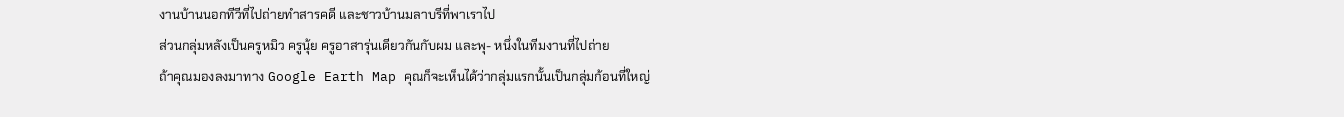งานบ้านนอกทีวีที่ไปถ่ายทำสารคดี และชาวบ้านมลาบรีที่พาเราไป
ส่วนกลุ่มหลังเป็นครูหมิว ครูนุ้ย ครูอาสารุ่นเดียวกันกับผม และพุ- หนึ่งในทีมงานที่ไปถ่าย
ถ้าคุณมองลงมาทาง Google Earth Map คุณก็จะเห็นได้ว่ากลุ่มแรกนั้นเป็นกลุ่มก้อนที่ใหญ่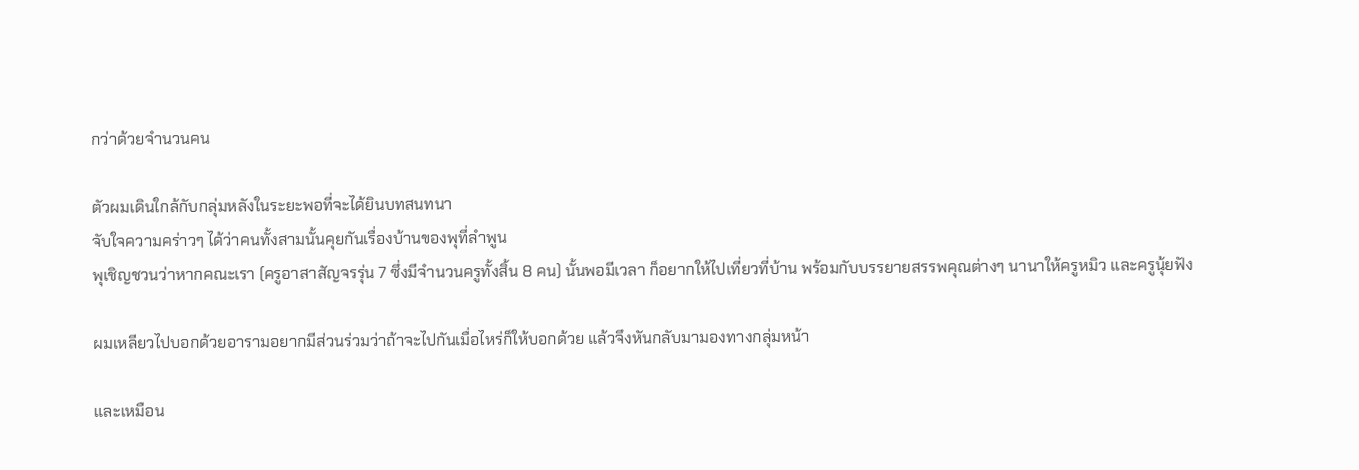กว่าด้วยจำนวนคน

ตัวผมเดินใกล้กับกลุ่มหลังในระยะพอที่จะได้ยินบทสนทนา
จับใจความคร่าวๆ ได้ว่าคนทั้งสามนั้นคุยกันเรื่องบ้านของพุที่ลำพูน
พุเชิญชวนว่าหากคณะเรา (ครูอาสาสัญจรรุ่น 7 ซึ่งมีจำนวนครูทั้งสิ้น 8 คน) นั้นพอมีเวลา ก็อยากให้ไปเที่ยวที่บ้าน พร้อมกับบรรยายสรรพคุณต่างๆ นานาให้ครูหมิว และครูนุ้ยฟัง

ผมเหลียวไปบอกด้วยอารามอยากมีส่วนร่วมว่าถ้าจะไปกันเมื่อไหร่ก็ให้บอกด้วย แล้วจึงหันกลับมามองทางกลุ่มหน้า

และเหมือน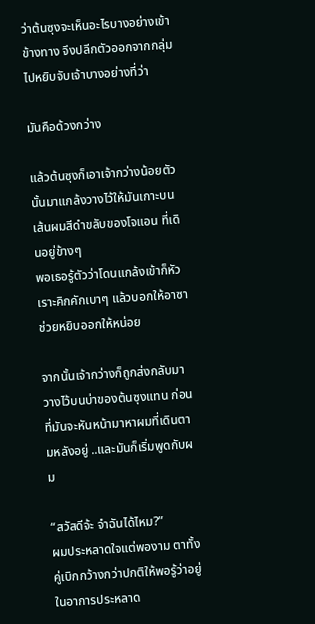ว่าต้นซุงจะเห็นอะไรบางอย่างเข้าข้างทาง จึงปลีกตัวออกจากกลุ่มไปหยิบจับเจ้าบางอย่างที่ว่า

มันคือด้วงกว่าง

แล้วต้นซุงก็เอาเจ้ากว่างน้อยตัวนั้นมาแกล้งวางไว้ให้มันเกาะบนเส้นผมสีดำขลับของโจแอน ที่เดินอยู่ข้างๆ
พอเธอรู้ตัวว่าโดนแกล้งเข้าก็หัวเราะคิกคักเบาๆ แล้วบอกให้อาซาช่วยหยิบออกให้หน่อย

จากนั้นเจ้ากว่างก็ถูกส่งกลับมาวางไว้บนบ่าของต้นซุงแทน ก่อนที่มันจะหันหน้ามาหาผมที่เดินตามหลังอยู่ ..และมันก็เริ่มพูดกับผม

“สวัสดีจ้ะ จำฉันได้ไหม?”
ผมประหลาดใจแต่พองาม ตาทั้งคู่เบิกกว้างกว่าปกติให้พอรู้ว่าอยู่ในอาการประหลาด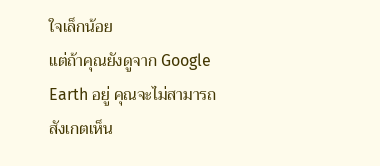ใจเล็กน้อย
แต่ถ้าคุณยังดูจาก Google Earth อยู่ คุณจะไม่สามารถสังเกตเห็น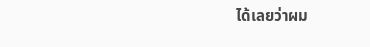ได้เลยว่าผม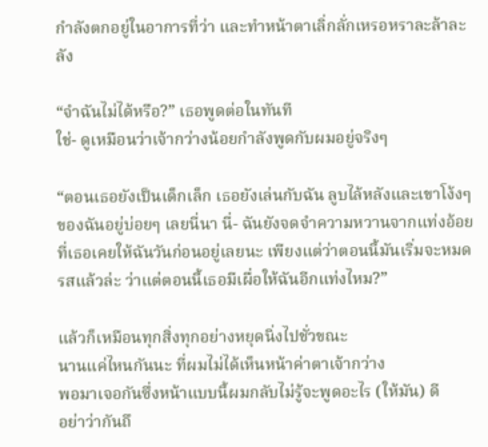กำลังตกอยู่ในอาการที่ว่า และทำหน้าตาเลิ่กลั่กเหรอหราละล้าละลัง

“จำฉันไม่ได้หรือ?” เธอพูดต่อในทันที
ใช่- ดูเหมือนว่าเจ้ากว่างน้อยกำลังพูดกับผมอยู่จริงๆ

“ตอนเธอยังเป็นเด็กเล็ก เธอยังเล่นกับฉัน ลูบไล้หลังและเขาโง้งๆ ของฉันอยู่บ่อยๆ เลยนี่นา นี่- ฉันยังจดจำความหวานจากแท่งอ้อยที่เธอเคยให้ฉันวันก่อนอยู่เลยนะ เพียงแต่ว่าตอนนี้มันเริ่มจะหมดรสแล้วล่ะ ว่าแต่ตอนนี้เธอมีเผื่อให้ฉันอีกแท่งไหม?”

แล้วก็เหมือนทุกสิ่งทุกอย่างหยุดนิ่งไปชั่วขณะ
นานแค่ไหนกันนะ ที่ผมไม่ได้เห็นหน้าค่าตาเจ้ากว่าง
พอมาเจอกันซึ่งหน้าแบบนี้ผมกลับไม่รู้จะพูดอะไร (ให้มัน) ดี
อย่าว่ากันถึ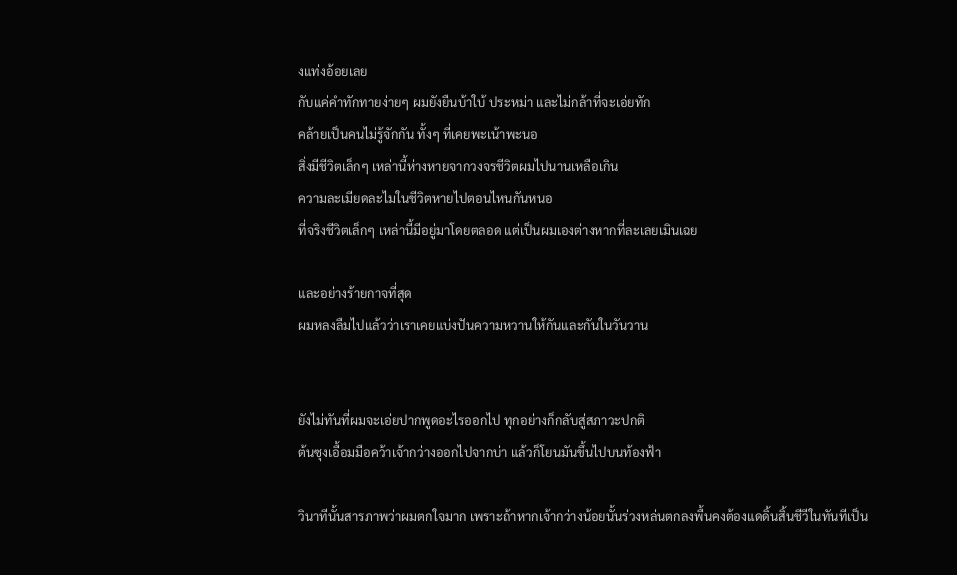งแท่งอ้อยเลย
กับแค่คำทักทายง่ายๆ ผมยังยืนบ้าใบ้ ประหม่า และไม่กล้าที่จะเอ่ยทัก
คล้ายเป็นคนไม่รู้จักกัน ทั้งๆ ที่เคยพะเน้าพะนอ
สิ่งมีชีวิตเล็กๆ เหล่านี้ห่างหายจากวงจรชีวิตผมไปนานเหลือเกิน
ความละเมียดละไมในชีวิตหายไปตอนไหนกันหนอ
ที่จริงชีวิตเล็กๆ เหล่านี้มีอยู่มาโดยตลอด แต่เป็นผมเองต่างหากที่ละเลยเมินเฉย

และอย่างร้ายกาจที่สุด
ผมหลงลืมไปแล้วว่าเราเคยแบ่งปันความหวานให้กันและกันในวันวาน


ยังไม่ทันที่ผมจะเอ่ยปากพูดอะไรออกไป ทุกอย่างก็กลับสู่สภาวะปกติ
ต้นซุงเอื้อมมือคว้าเจ้ากว่างออกไปจากบ่า แล้วก็โยนมันขึ้นไปบนท้องฟ้า

วินาทีนั้นสารภาพว่าผมตกใจมาก เพราะถ้าหากเจ้ากว่างน้อยนั้นร่วงหล่นตกลงพื้นคงต้องแดดิ้นสิ้นชีวีในทันทีเป็น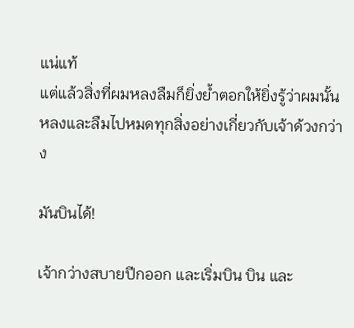แน่แท้
แต่แล้วสิ่งที่ผมหลงลืมก็ยิ่งย้ำตอกให้ยิ่งรู้ว่าผมนั้นหลงและลืมไปหมดทุกสิ่งอย่างเกี่ยวกับเจ้าด้วงกว่าง

มันบินได้!

เจ้ากว่างสบายปีกออก และเริ่มบิน บิน และ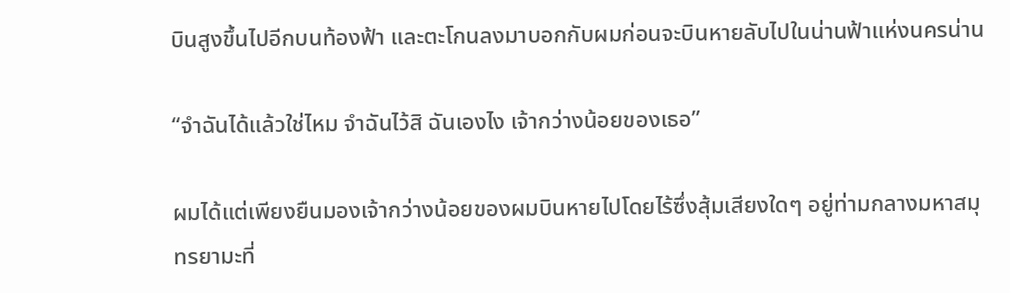บินสูงขึ้นไปอีกบนท้องฟ้า และตะโกนลงมาบอกกับผมก่อนจะบินหายลับไปในน่านฟ้าแห่งนครน่าน

“จำฉันได้แล้วใช่ไหม จำฉันไว้สิ ฉันเองไง เจ้ากว่างน้อยของเธอ”

ผมได้แต่เพียงยืนมองเจ้ากว่างน้อยของผมบินหายไปโดยไร้ซึ่งสุ้มเสียงใดๆ อยู่ท่ามกลางมหาสมุทรยามะที่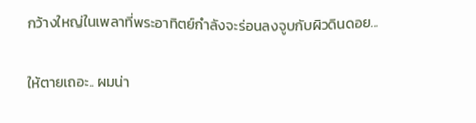กว้างใหญ่ในเพลาที่พระอาทิตย์กำลังจะร่อนลงจูบกับผิวดินดอย...

ให้ตายเถอะ.. ผมน่า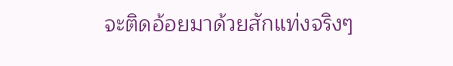จะติดอ้อยมาด้วยสักแท่งจริงๆ